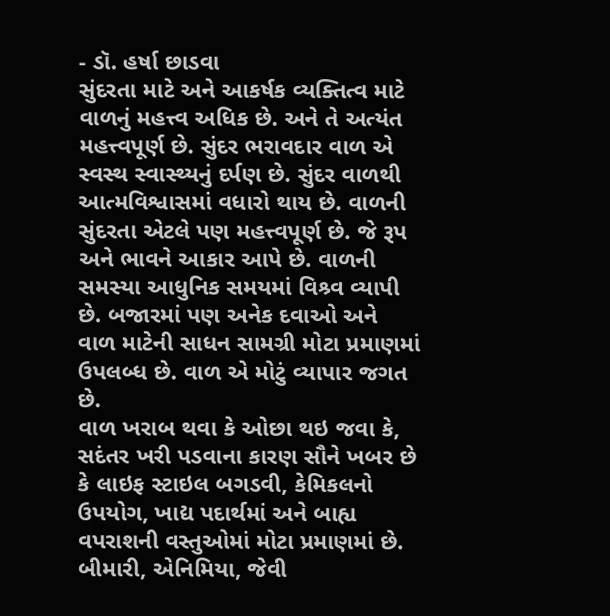- ડૉ. હર્ષા છાડવા
સુંદરતા માટે અને આકર્ષક વ્યક્તિત્વ માટે વાળનું મહત્ત્વ અધિક છે. અને તે અત્યંત મહત્ત્વપૂર્ણ છે. સુંદર ભરાવદાર વાળ એ સ્વસ્થ સ્વાસ્થ્યનું દર્પણ છે. સુંદર વાળથી આત્મવિશ્વાસમાં વધારો થાય છે. વાળની સુંદરતા એટલે પણ મહત્ત્વપૂર્ણ છે. જે રૂપ અને ભાવને આકાર આપે છે. વાળની સમસ્યા આધુનિક સમયમાં વિશ્ર્વ વ્યાપી છે. બજારમાં પણ અનેક દવાઓ અને વાળ માટેની સાધન સામગ્રી મોટા પ્રમાણમાં ઉપલબ્ધ છે. વાળ એ મોટું વ્યાપાર જગત છે.
વાળ ખરાબ થવા કે ઓછા થઇ જવા કે, સદંતર ખરી પડવાના કારણ સૌને ખબર છે કે લાઇફ સ્ટાઇલ બગડવી, કેમિકલનો ઉપયોગ, ખાદ્ય પદાર્થમાં અને બાહ્ય વપરાશની વસ્તુઓમાં મોટા પ્રમાણમાં છે. બીમારી, એનિમિયા, જેવી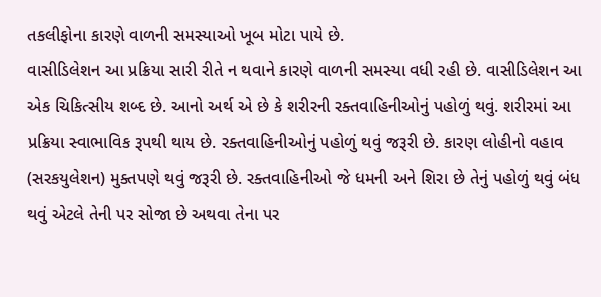તકલીફોના કારણે વાળની સમસ્યાઓ ખૂબ મોટા પાયે છે.
વાસીડિલેશન આ પ્રક્રિયા સારી રીતે ન થવાને કારણે વાળની સમસ્યા વધી રહી છે. વાસીડિલેશન આ એક ચિકિત્સીય શબ્દ છે. આનો અર્થ એ છે કે શરીરની રક્તવાહિનીઓનું પહોળું થવું. શરીરમાં આ પ્રક્રિયા સ્વાભાવિક રૂપથી થાય છે. રક્તવાહિનીઓનું પહોળું થવું જરૂરી છે. કારણ લોહીનો વહાવ (સરકયુલેશન) મુક્તપણે થવું જરૂરી છે. રક્તવાહિનીઓ જે ધમની અને શિરા છે તેનું પહોળું થવું બંધ થવું એટલે તેની પર સોજા છે અથવા તેના પર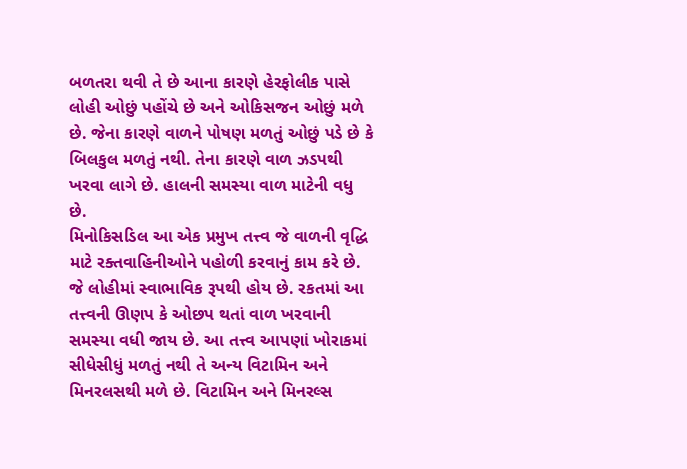બળતરા થવી તે છે આના કારણે હેરફોલીક પાસે લોહી ઓછું પહોંચે છે અને ઓકિસજન ઓછું મળે છે. જેના કારણે વાળને પોષણ મળતું ઓછું પડે છે કે બિલકુલ મળતું નથી. તેના કારણે વાળ ઝડપથી ખરવા લાગે છે. હાલની સમસ્યા વાળ માટેની વધુ છે.
મિનોકિસડિલ આ એક પ્રમુખ તત્ત્વ જે વાળની વૃદ્ધિ માટે રક્તવાહિનીઓને પહોળી કરવાનું કામ કરે છે. જે લોહીમાં સ્વાભાવિક રૂપથી હોય છે. રકતમાં આ તત્ત્વની ઊણપ કે ઓછપ થતાં વાળ ખરવાની સમસ્યા વધી જાય છે. આ તત્ત્વ આપણાં ખોરાકમાં સીધેસીધું મળતું નથી તે અન્ય વિટામિન અને મિનરલસથી મળે છે. વિટામિન અને મિનરલ્સ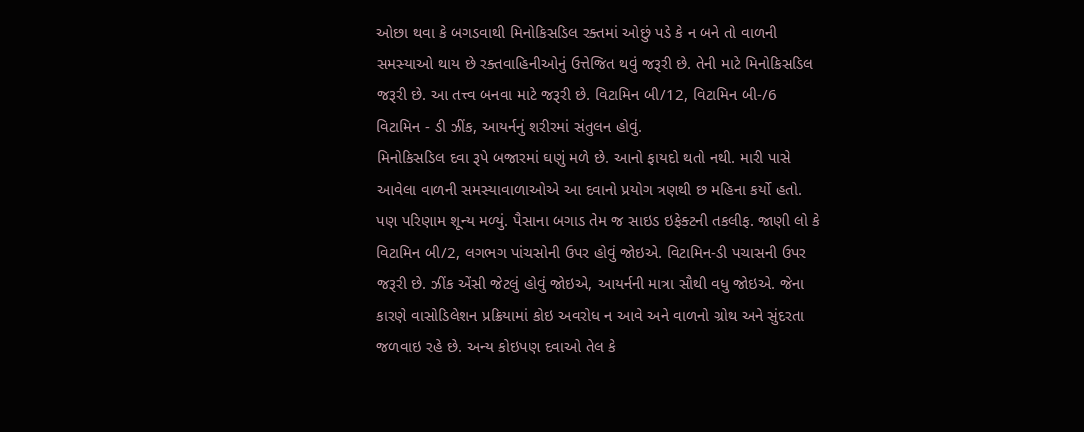ઓછા થવા કે બગડવાથી મિનોકિસડિલ રક્તમાં ઓછું પડે કે ન બને તો વાળની સમસ્યાઓ થાય છે રક્તવાહિનીઓનું ઉત્તેજિત થવું જરૂરી છે. તેની માટે મિનોકિસડિલ જરૂરી છે. આ તત્ત્વ બનવા માટે જરૂરી છે. વિટામિન બી/12, વિટામિન બી-/6 વિટામિન - ડી ઝીંક, આયર્નનું શરીરમાં સંતુલન હોવું.
મિનોકિસડિલ દવા રૂપે બજારમાં ઘણું મળે છે. આનો ફાયદો થતો નથી. મારી પાસે આવેલા વાળની સમસ્યાવાળાઓએ આ દવાનો પ્રયોગ ત્રણથી છ મહિના કર્યો હતો. પણ પરિણામ શૂન્ય મળ્યું. પૈસાના બગાડ તેમ જ સાઇડ ઇફેક્ટની તકલીફ. જાણી લો કે વિટામિન બી/2, લગભગ પાંચસોની ઉપર હોવું જોઇએ. વિટામિન-ડી પચાસની ઉપર જરૂરી છે. ઝીંક એંસી જેટલું હોવું જોઇએ, આયર્નની માત્રા સૌથી વધુ જોઇએ. જેના કારણે વાસોડિલેશન પ્રક્રિયામાં કોઇ અવરોધ ન આવે અને વાળનો ગ્રોથ અને સુંદરતા જળવાઇ રહે છે. અન્ય કોઇપણ દવાઓ તેલ કે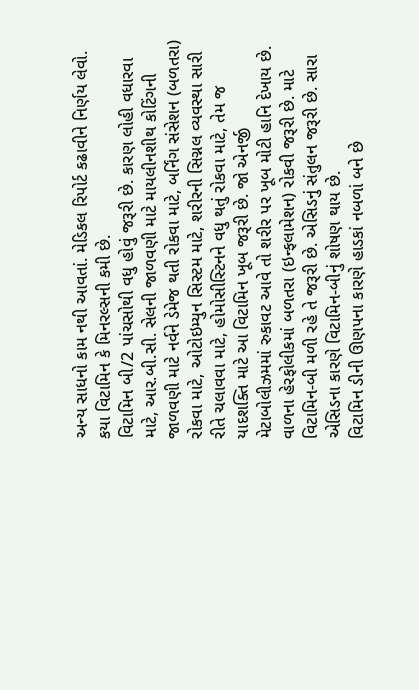અન્ય સાધનો કામ નથી આવતાં. મેડિકલ રિપોર્ટ કઢાવીને નિર્ણય લેવો. કયા વિટામિન કે મિનરલ્સની કમી છે.
વિટામિન બી/2 પાંચસોથી વધુ હોવું જરૂરી છે. કારણ લોહી વધારવા માટે, આર.બી.સી. સેલની જાળવણી માટે માયલીનશીથ કોટિંગની જાળવણી માટે નર્વને ડેમેજ થતી રોકવા માટે, બર્નિંગ સંસેશન (બળતરા) રોકવા માટે, ઓટોઇમ્યુન સિસ્ટમ માટે, શરીરની સિગ્નલ વ્યવસ્થા સારી રીતે ચલાવવા માટે, હોમોસીસ્ટિનને વધુ થતું રોકવા માટે, તેમ જ યાદશક્તિ માટે આ વિટામિન ખૂબ જરૂરી છે. જો એનર્જી મેટાબોલીઝમમાં રુકાવટ આવે તો શરીર પર ખૂબ મોટી હાનિ દેખાય છે. વાળના હેરફોલીકમાં બળતરા (ઇન્ફલામેશન) રોકવી જરૂરી છે. માટે વિટામિન-બી મળી રહે તે જરૂરી છે. એસિડનું સંતુલન જરૂરી છે. સારા એસિડના કારણે વિટામિન-બીનું શોષણ થાય છે.
વિટામિન ડીની ઊણપના કારણે હાડકાં નબળાં બને છે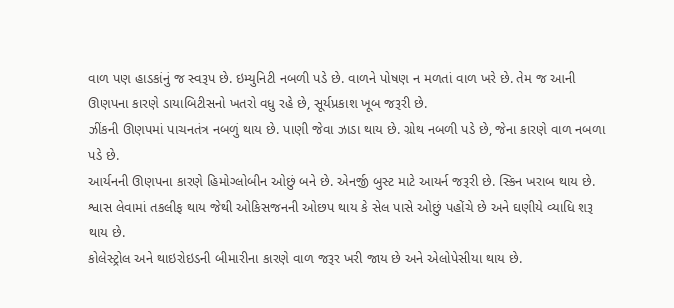વાળ પણ હાડકાંનું જ સ્વરૂપ છે. ઇમ્યુનિટી નબળી પડે છે. વાળને પોષણ ન મળતાં વાળ ખરે છે. તેમ જ આની ઊણપના કારણે ડાયાબિટીસનો ખતરો વધુ રહે છે, સૂર્યપ્રકાશ ખૂબ જરૂરી છે.
ઝીંકની ઊણપમાં પાચનતંત્ર નબળું થાય છે. પાણી જેવા ઝાડા થાય છે. ગ્રોથ નબળી પડે છે, જેના કારણે વાળ નબળા પડે છે.
આર્યનની ઊણપના કારણે હિમોગ્લોબીન ઓછું બને છે. એનર્જી બુસ્ટ માટે આયર્ન જરૂરી છે. સ્કિન ખરાબ થાય છે. શ્વાસ લેવામાં તકલીફ થાય જેથી ઓકિસજનની ઓછપ થાય કે સેલ પાસે ઓછું પહોંચે છે અને ઘણીયે વ્યાધિ શરૂ થાય છે.
કોલેસ્ટ્રોલ અને થાઇરોઇડની બીમારીના કારણે વાળ જરૂર ખરી જાય છે અને એલોપેસીયા થાય છે.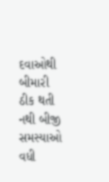દવાઓથી બીમારી ઠીક થતી નથી બીજી સમસ્યાઓ વધી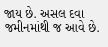જાય છે. અસલ દવા જમીનમાંથી જ આવે છે.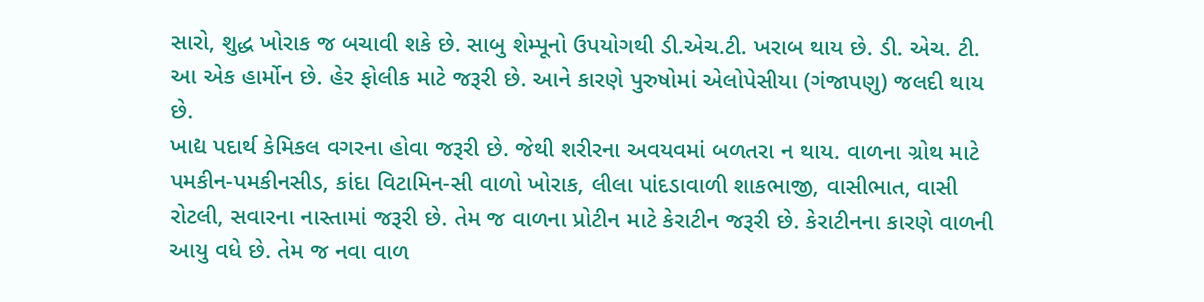સારો, શુદ્ધ ખોરાક જ બચાવી શકે છે. સાબુ શેમ્પૂનો ઉપયોગથી ડી.એચ.ટી. ખરાબ થાય છે. ડી. એચ. ટી. આ એક હાર્મોન છે. હેર ફોલીક માટે જરૂરી છે. આને કારણે પુરુષોમાં એલોપેસીયા (ગંજાપણુ) જલદી થાય છે.
ખાદ્ય પદાર્થ કેમિકલ વગરના હોવા જરૂરી છે. જેથી શરીરના અવયવમાં બળતરા ન થાય. વાળના ગ્રોથ માટે પમકીન-પમકીનસીડ, કાંદા વિટામિન-સી વાળો ખોરાક, લીલા પાંદડાવાળી શાકભાજી, વાસીભાત, વાસી રોટલી, સવારના નાસ્તામાં જરૂરી છે. તેમ જ વાળના પ્રોટીન માટે કેરાટીન જરૂરી છે. કેરાટીનના કારણે વાળની આયુ વધે છે. તેમ જ નવા વાળ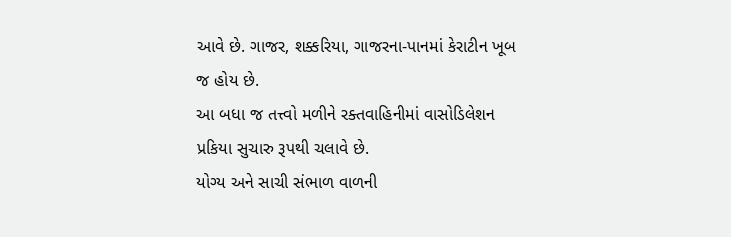આવે છે. ગાજર, શક્કરિયા, ગાજરના-પાનમાં કેરાટીન ખૂબ જ હોય છે.
આ બધા જ તત્ત્વો મળીને રક્તવાહિનીમાં વાસોડિલેશન પ્રકિયા સુચારુ રૂપથી ચલાવે છે.
યોગ્ય અને સાચી સંભાળ વાળની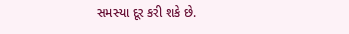સમસ્યા દૂર કરી શકે છે.